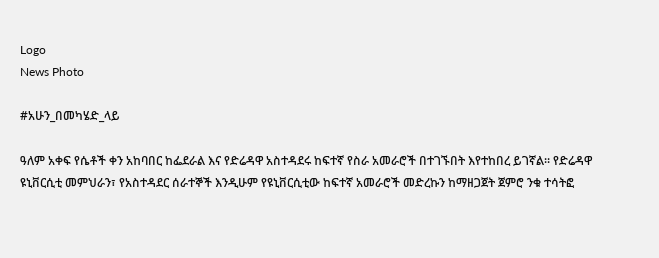Logo
News Photo

#አሁን_በመካሄድ_ላይ

ዓለም አቀፍ የሴቶች ቀን አከባበር ከፌደራል እና የድሬዳዋ አስተዳደሩ ከፍተኛ የስራ አመራሮች በተገኙበት እየተከበረ ይገኛል፡፡ የድሬዳዋ ዩኒቨርሲቲ መምህራን፣ የአስተዳደር ሰራተኞች እንዲሁም የዩኒቨርሲቲው ከፍተኛ አመራሮች መድረኩን ከማዘጋጀት ጀምሮ ንቁ ተሳትፎ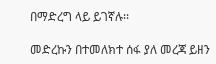በማድረግ ላይ ይገኛሉ፡፡

መድረኩን በተመለክተ ሰፋ ያለ መረጃ ይዘን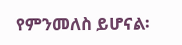የምንመለስ ይሆናል፡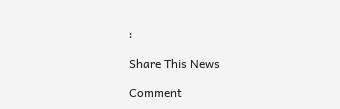፡

Share This News

Comment